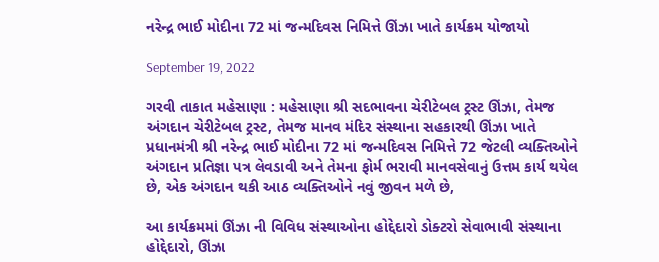નરેન્દ્ર ભાઈ મોદીના 72 માં જન્મદિવસ નિમિત્તે ઊંઝા ખાતે કાર્યક્રમ યોજાયો

September 19, 2022

ગરવી તાકાત મહેસાણા : મહેસાણા શ્રી સદભાવના ચેરીટેબલ ટ્રસ્ટ ઊંઝા, તેમજ અંગદાન ચેરીટેબલ ટ્રસ્ટ, તેમજ માનવ મંદિર સંસ્થાના સહકારથી ઊંઝા ખાતે પ્રધાનમંત્રી શ્રી નરેન્દ્ર ભાઈ મોદીના 72 માં જન્મદિવસ નિમિત્તે 72 જેટલી વ્યક્તિઓને અંગદાન પ્રતિજ્ઞા પત્ર લેવડાવી અને તેમના ફોર્મ ભરાવી માનવસેવાનું ઉત્તમ કાર્ય થયેલ છે, એક અંગદાન થકી આઠ વ્યક્તિઓને નવું જીવન મળે છે,

આ કાર્યક્રમમાં ઊંઝા ની વિવિધ સંસ્થાઓના હોદ્દેદારો ડોક્ટરો સેવાભાવી સંસ્થાના હોદ્દેદારો, ઊંઝા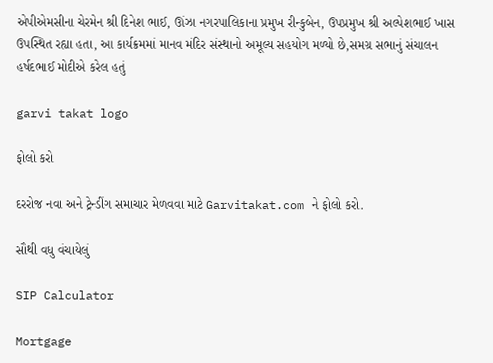એપીએમસીના ચેરમેન શ્રી દિનેશ ભાઈ, ઊંઝા નગરપાલિકાના પ્રમુખ રીન્કુબેન, ઉપપ્રમુખ શ્રી અલ્પેશભાઈ ખાસ ઉપસ્થિત રહ્યા હતા, આ કાર્યક્રમમાં માનવ મંદિર સંસ્થાનો અમૂલ્ય સહયોગ મળ્યો છે,સમગ્ર સભાનું સંચાલન હર્ષદભાઈ મોદીએ કરેલ હતું

garvi takat logo

ફોલો કરો

દરરોજ નવા અને ટ્રેન્ડીંગ સમાચાર મેળવવા માટે Garvitakat.com ને ફોલો કરો.

સૌથી વધુ વંચાયેલું

SIP Calculator

Mortgage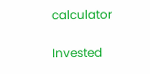calculator

Invested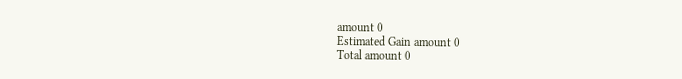amount 0
Estimated Gain amount 0
Total amount 0